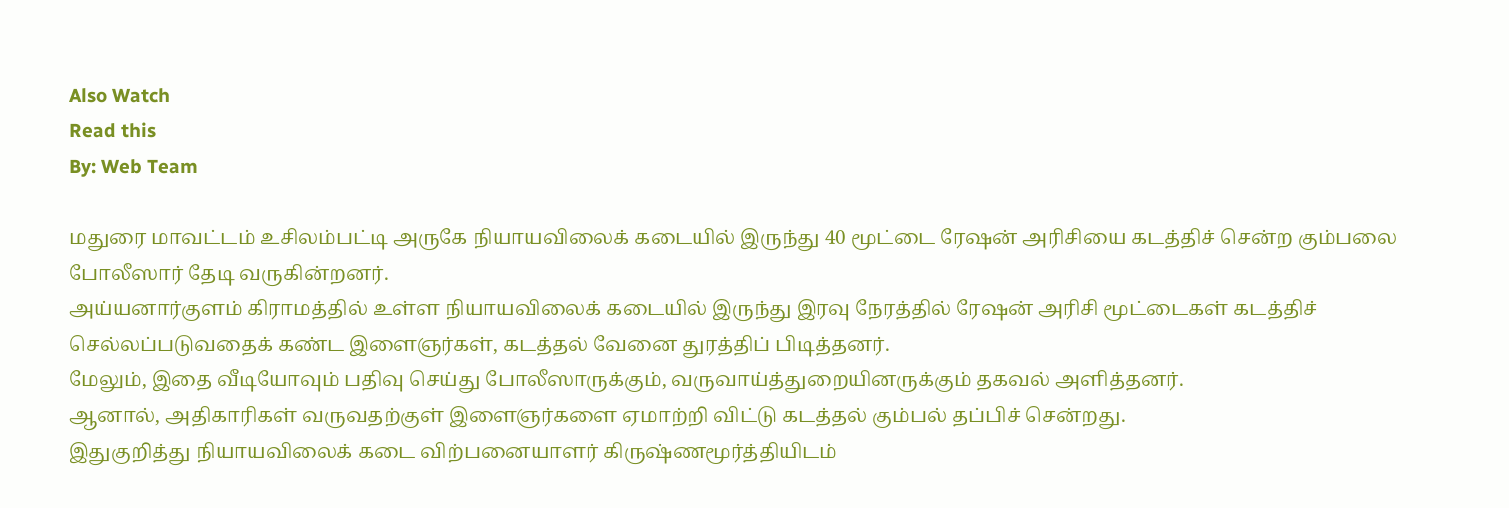Also Watch
Read this
By: Web Team

மதுரை மாவட்டம் உசிலம்பட்டி அருகே நியாயவிலைக் கடையில் இருந்து 40 மூட்டை ரேஷன் அரிசியை கடத்திச் சென்ற கும்பலை போலீஸார் தேடி வருகின்றனர்.
அய்யனார்குளம் கிராமத்தில் உள்ள நியாயவிலைக் கடையில் இருந்து இரவு நேரத்தில் ரேஷன் அரிசி மூட்டைகள் கடத்திச் செல்லப்படுவதைக் கண்ட இளைஞர்கள், கடத்தல் வேனை துரத்திப் பிடித்தனர்.
மேலும், இதை வீடியோவும் பதிவு செய்து போலீஸாருக்கும், வருவாய்த்துறையினருக்கும் தகவல் அளித்தனர்.
ஆனால், அதிகாரிகள் வருவதற்குள் இளைஞர்களை ஏமாற்றி விட்டு கடத்தல் கும்பல் தப்பிச் சென்றது.
இதுகுறித்து நியாயவிலைக் கடை விற்பனையாளர் கிருஷ்ணமூர்த்தியிடம்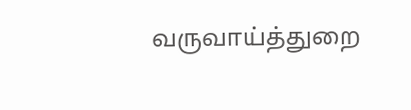வருவாய்த்துறை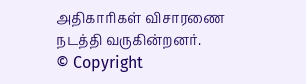அதிகாரிகள் விசாரணை நடத்தி வருகின்றனர்.
© Copyright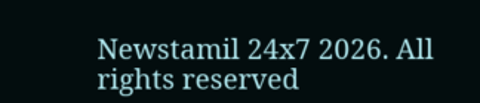Newstamil 24x7 2026. All rights reserved